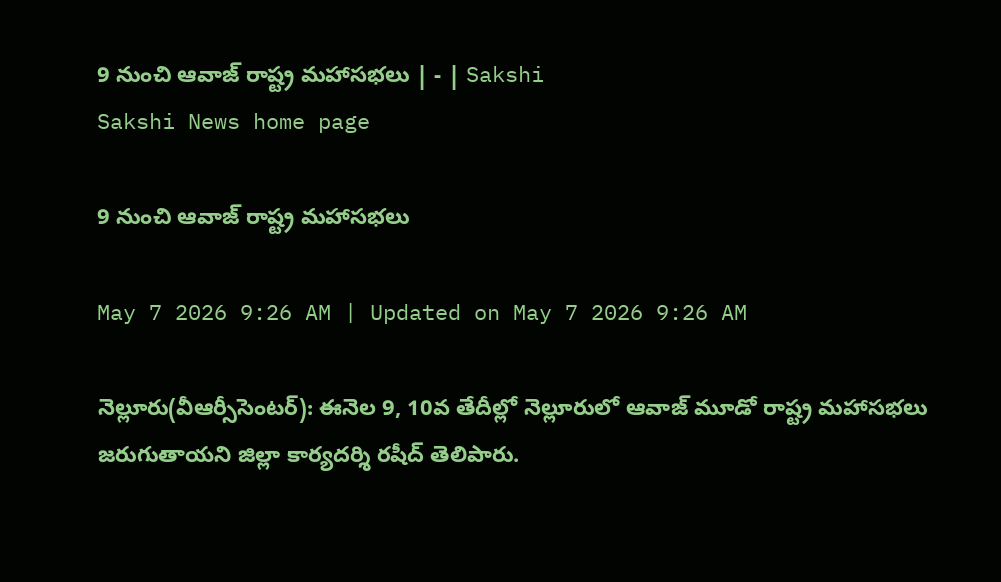9 నుంచి ఆవాజ్‌ రాష్ట్ర మహాసభలు | - | Sakshi
Sakshi News home page

9 నుంచి ఆవాజ్‌ రాష్ట్ర మహాసభలు

May 7 2026 9:26 AM | Updated on May 7 2026 9:26 AM

నెల్లూరు(వీఆర్సీసెంటర్‌): ఈనెల 9, 10వ తేదీల్లో నెల్లూరులో ఆవాజ్‌ మూడో రాష్ట్ర మహాసభలు జరుగుతాయని జిల్లా కార్యదర్శి రషీద్‌ తెలిపారు.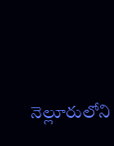నెల్లూరులోని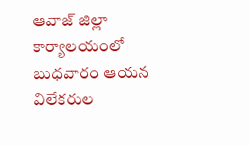ఆవాజ్‌ జిల్లా కార్యాలయంలో బుధవారం ఆయన విలేకరుల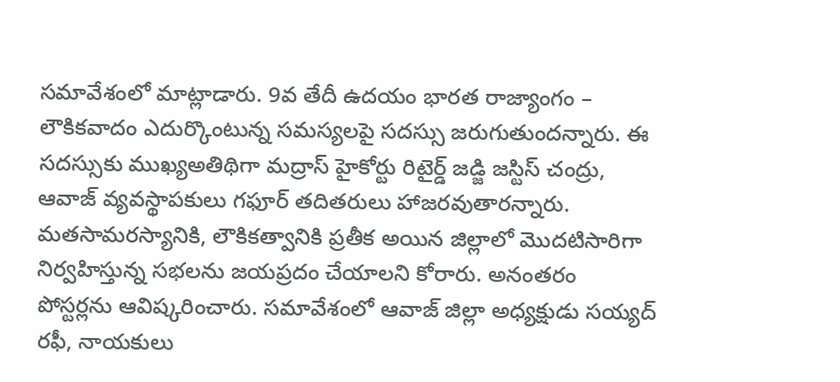సమావేశంలో మాట్లాడారు. 9వ తేదీ ఉదయం భారత రాజ్యాంగం – లౌకికవాదం ఎదుర్కొంటున్న సమస్యలపై సదస్సు జరుగుతుందన్నారు. ఈ సదస్సుకు ముఖ్యఅతిథిగా మద్రాస్‌ హైకోర్టు రిటైర్డ్‌ జడ్జి జస్టిస్‌ చంద్రు, ఆవాజ్‌ వ్యవస్థాపకులు గఫూర్‌ తదితరులు హాజరవుతారన్నారు. మతసామరస్యానికి, లౌకికత్వానికి ప్రతీక అయిన జిల్లాలో మొదటిసారిగా నిర్వహిస్తున్న సభలను జయప్రదం చేయాలని కోరారు. అనంతరం పోస్టర్లను ఆవిష్కరించారు. సమావేశంలో ఆవాజ్‌ జిల్లా అధ్యక్షుడు సయ్యద్‌ రఫీ, నాయకులు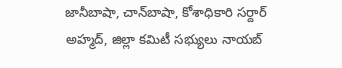జానీబాషా, చాన్‌బాషా, కోశాధికారి సర్దార్‌ అహ్మద్‌, జిల్లా కమిటీ సభ్యులు నాయబ్‌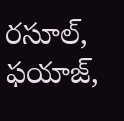రసూల్‌, ఫయాజ్‌,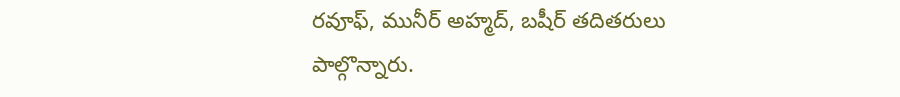రవూఫ్‌, మునీర్‌ అహ్మద్‌, బషీర్‌ తదితరులు పాల్గొన్నారు.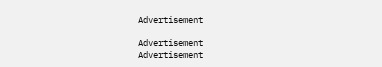Advertisement

Advertisement
Advertisement